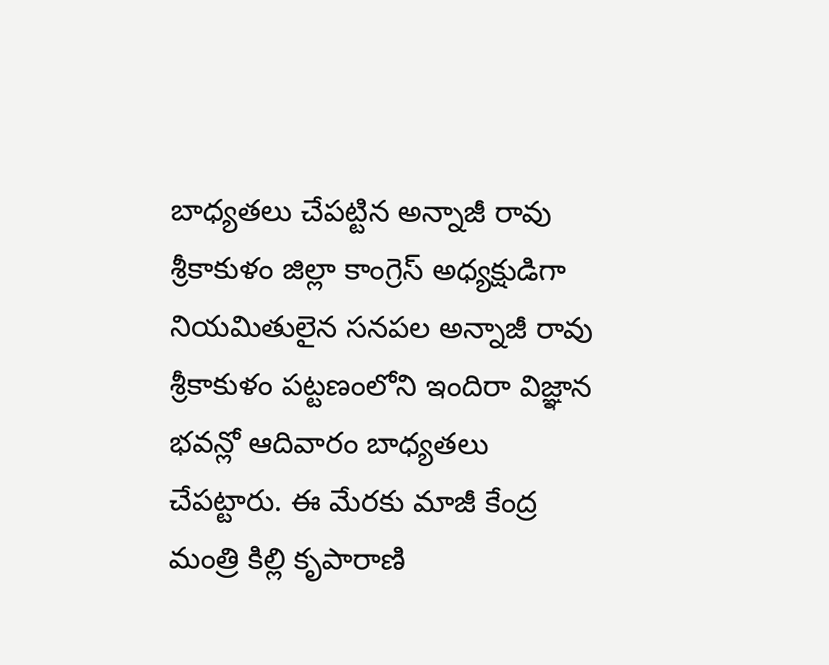బాధ్యతలు చేపట్టిన అన్నాజీ రావు
శ్రీకాకుళం జిల్లా కాంగ్రెస్ అధ్యక్షుడిగా నియమితులైన సనపల అన్నాజీ రావు శ్రీకాకుళం పట్టణంలోని ఇందిరా విజ్ఞాన భవన్లో ఆదివారం బాధ్యతలు చేపట్టారు. ఈ మేరకు మాజీ కేంద్ర మంత్రి కిల్లి కృపారాణి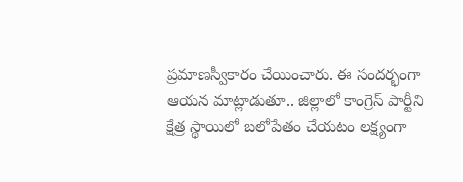ప్రమాణస్వీకారం చేయించారు. ఈ సందర్భంగా ఆయన మాట్లాడుతూ.. జిల్లాలో కాంగ్రెస్ పార్టీని క్షేత్ర స్థాయిలో బలోపేతం చేయటం లక్ష్యంగా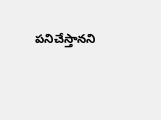పనిచేస్తానని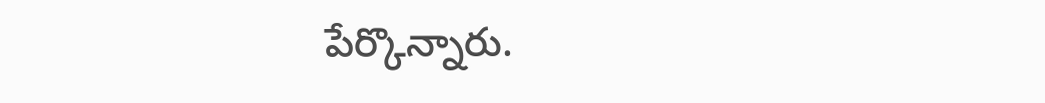పేర్కొన్నారు.